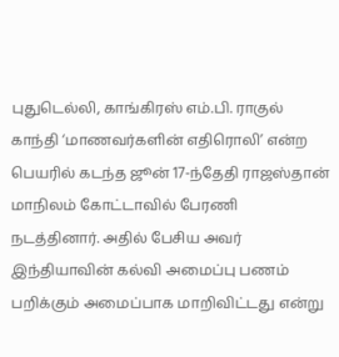புதுடெல்லி, காங்கிரஸ் எம்.பி. ராகுல் காந்தி ‘மாணவர்களின் எதிரொலி’ என்ற பெயரில் கடந்த ஜூன் 17-ந்தேதி ராஜஸ்தான் மாநிலம் கோட்டாவில் பேரணி நடத்தினார். அதில் பேசிய அவர் இந்தியாவின் கல்வி அமைப்பு பணம் பறிக்கும் அமைப்பாக மாறிவிட்டது என்று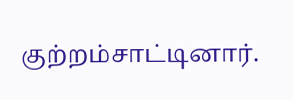குற்றம்சாட்டினார்.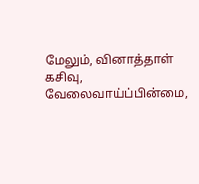மேலும், வினாத்தாள் கசிவு, வேலைவாய்ப்பின்மை,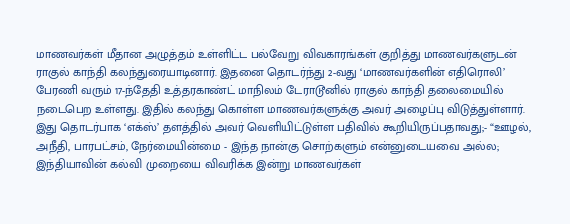மாணவர்கள் மீதான அழுத்தம் உள்ளிட்ட பல்வேறு விவகாரங்கள் குறித்து மாணவர்களுடன் ராகுல் காந்தி கலந்துரையாடினார். இதனை தொடர்ந்து 2-வது ‘மாணவர்களின் எதிரொலி’ பேரணி வரும் 17-ந்தேதி உத்தரகாண்ட் மாநிலம் டேராடூனில் ராகுல் காந்தி தலைமையில் நடைபெற உள்ளது. இதில் கலந்து கொள்ள மாணவர்களுக்கு அவர் அழைப்பு விடுத்துள்ளார். இது தொடர்பாக ‘எக்ஸ்’ தளத்தில் அவர் வெளியிட்டுள்ள பதிவில் கூறியிருப்பதாவது;- “ஊழல், அநீதி, பாரபட்சம், நேர்மையின்மை - இந்த நான்கு சொற்களும் என்னுடையவை அல்ல; இந்தியாவின் கல்வி முறையை விவரிக்க இன்று மாணவர்கள்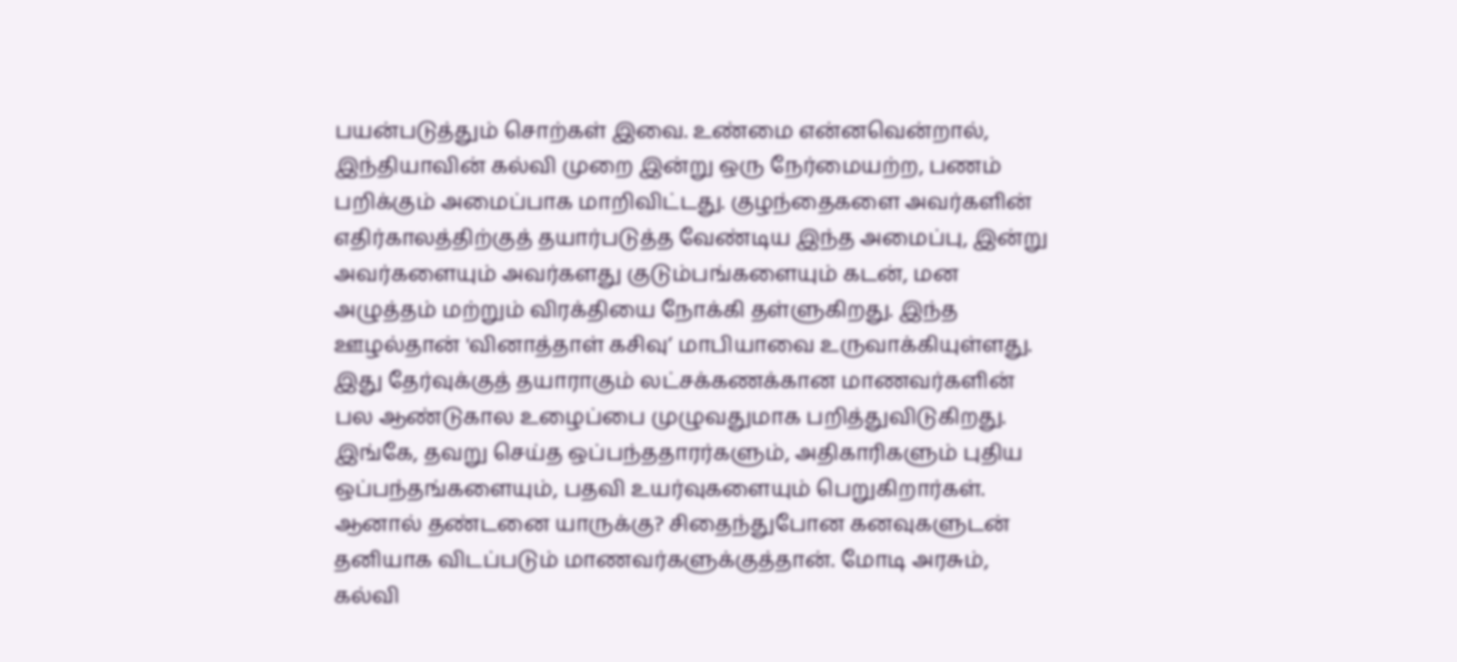பயன்படுத்தும் சொற்கள் இவை. உண்மை என்னவென்றால், இந்தியாவின் கல்வி முறை இன்று ஒரு நேர்மையற்ற, பணம் பறிக்கும் அமைப்பாக மாறிவிட்டது. குழந்தைகளை அவர்களின் எதிர்காலத்திற்குத் தயார்படுத்த வேண்டிய இந்த அமைப்பு, இன்று அவர்களையும் அவர்களது குடும்பங்களையும் கடன், மன அழுத்தம் மற்றும் விரக்தியை நோக்கி தள்ளுகிறது. இந்த ஊழல்தான் 'வினாத்தாள் கசிவு’ மாபியாவை உருவாக்கியுள்ளது. இது தேர்வுக்குத் தயாராகும் லட்சக்கணக்கான மாணவர்களின் பல ஆண்டுகால உழைப்பை முழுவதுமாக பறித்துவிடுகிறது. இங்கே, தவறு செய்த ஒப்பந்ததாரர்களும், அதிகாரிகளும் புதிய ஒப்பந்தங்களையும், பதவி உயர்வுகளையும் பெறுகிறார்கள். ஆனால் தண்டனை யாருக்கு? சிதைந்துபோன கனவுகளுடன் தனியாக விடப்படும் மாணவர்களுக்குத்தான். மோடி அரசும், கல்வி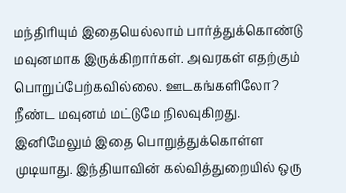மந்திரியும் இதையெல்லாம் பார்த்துக்கொண்டு மவுனமாக இருக்கிறார்கள். அவரகள் எதற்கும் பொறுப்பேற்கவில்லை. ஊடகங்களிலோ? நீண்ட மவுனம் மட்டுமே நிலவுகிறது. இனிமேலும் இதை பொறுத்துக்கொள்ள முடியாது. இந்தியாவின் கல்வித்துறையில் ஒரு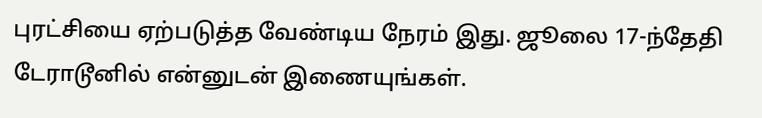புரட்சியை ஏற்படுத்த வேண்டிய நேரம் இது. ஜூலை 17-ந்தேதி டேராடூனில் என்னுடன் இணையுங்கள்.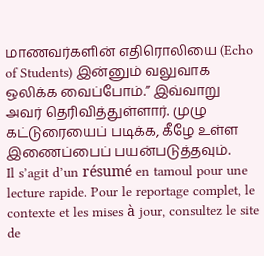மாணவர்களின் எதிரொலியை (Echo of Students) இன்னும் வலுவாக ஒலிக்க வைப்போம்.” இவ்வாறு அவர் தெரிவித்துள்ளார். முழு கட்டுரையைப் படிக்க, கீழே உள்ள இணைப்பைப் பயன்படுத்தவும்.
Il s’agit d’un résumé en tamoul pour une lecture rapide. Pour le reportage complet, le contexte et les mises à jour, consultez le site de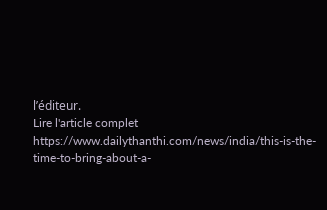l’éditeur.
Lire l'article complet
https://www.dailythanthi.com/news/india/this-is-the-time-to-bring-about-a-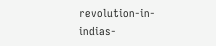revolution-in-indias-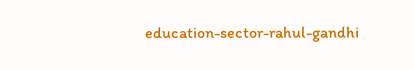education-sector-rahul-gandhi